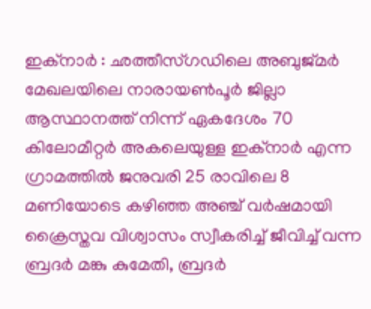ഇക്നാർ : ഛത്തീസ്ഗഡിലെ അബുജ്മർ മേഖലയിലെ നാരായൺപൂർ ജില്ലാ ആസ്ഥാനത്ത് നിന്ന് ഏകദേശം 70 കിലോമീറ്റർ അകലെയുള്ള ഇക്നാർ എന്ന ഗ്രാമത്തിൽ ജനുവരി 25 രാവിലെ 8 മണിയോടെ കഴിഞ്ഞ അഞ്ച് വർഷമായി ക്രൈസ്തവ വിശ്വാസം സ്വീകരിച്ച് ജീവിച്ച് വന്ന ബ്രദർ മങ്കു കുമേതി, ബ്രദർ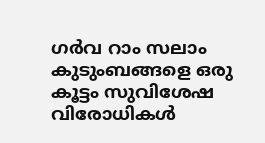ഗർവ റാം സലാം കുടുംബങ്ങളെ ഒരു കൂട്ടം സുവിശേഷ വിരോധികൾ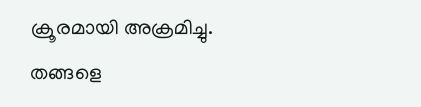ക്രൂരമായി അക്രമിച്ചു.
തങ്ങളെ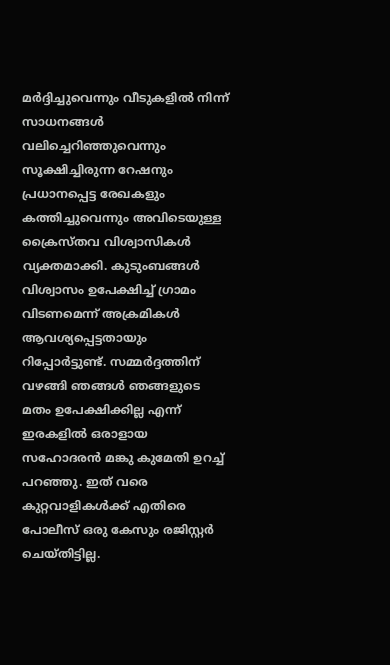മർദ്ദിച്ചുവെന്നും വീടുകളിൽ നിന്ന് സാധനങ്ങൾ വലിച്ചെറിഞ്ഞുവെന്നും സൂക്ഷിച്ചിരുന്ന റേഷനും പ്രധാനപ്പെട്ട രേഖകളും കത്തിച്ചുവെന്നും അവിടെയുള്ള ക്രൈസ്തവ വിശ്വാസികൾ വ്യക്തമാക്കി. കുടുംബങ്ങൾ വിശ്വാസം ഉപേക്ഷിച്ച് ഗ്രാമം വിടണമെന്ന് അക്രമികൾ ആവശ്യപ്പെട്ടതായും റിപ്പോർട്ടുണ്ട്. സമ്മർദ്ദത്തിന് വഴങ്ങി ഞങ്ങൾ ഞങ്ങളുടെ മതം ഉപേക്ഷിക്കില്ല എന്ന് ഇരകളിൽ ഒരാളായ സഹോദരൻ മങ്കു കുമേതി ഉറച്ച് പറഞ്ഞു. ഇത് വരെ കുറ്റവാളികൾക്ക് എതിരെ പോലീസ് ഒരു കേസും രജിസ്റ്റർ ചെയ്തിട്ടില്ല.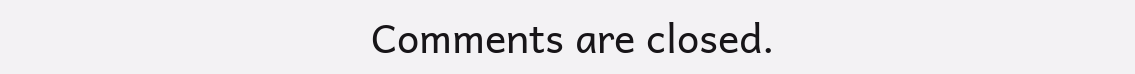Comments are closed.